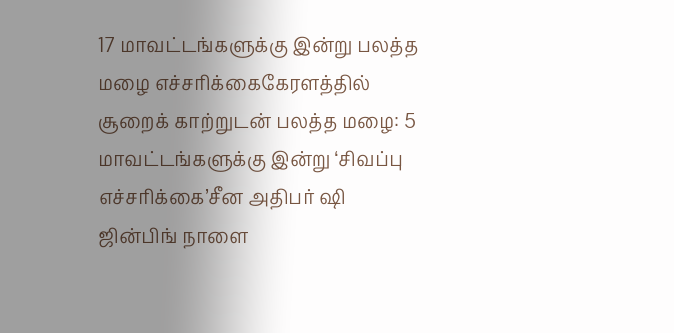17 மாவட்டங்களுக்கு இன்று பலத்த மழை எச்சரிக்கைகேரளத்தில் சூறைக் காற்றுடன் பலத்த மழை: 5 மாவட்டங்களுக்கு இன்று ‘சிவப்பு எச்சரிக்கை’சீன அதிபர் ஷி ஜின்பிங் நாளை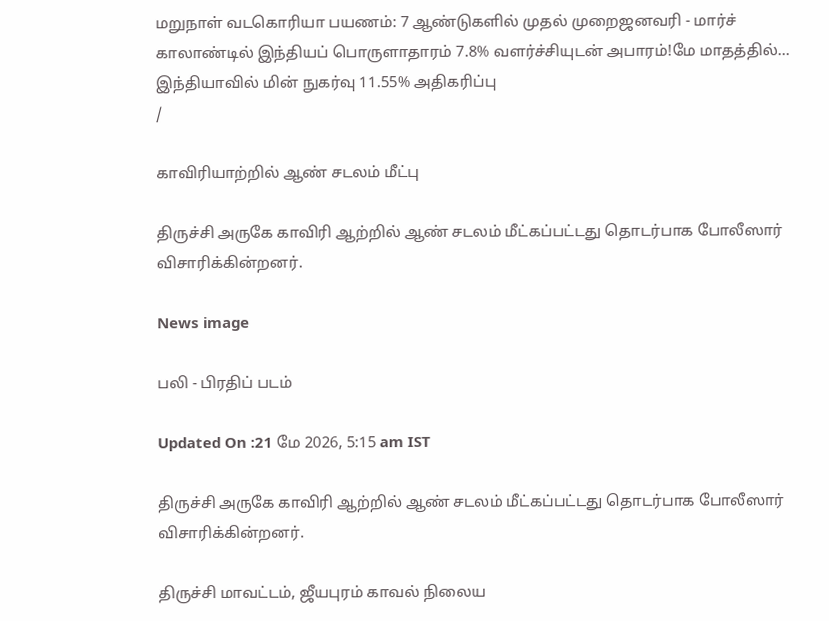மறுநாள் வடகொரியா பயணம்: 7 ஆண்டுகளில் முதல் முறைஜனவரி - மார்ச் காலாண்டில் இந்தியப் பொருளாதாரம் 7.8% வளர்ச்சியுடன் அபாரம்!மே மாதத்தில்... இந்தியாவில் மின் நுகர்வு 11.55% அதிகரிப்பு
/

காவிரியாற்றில் ஆண் சடலம் மீட்பு

திருச்சி அருகே காவிரி ஆற்றில் ஆண் சடலம் மீட்கப்பட்டது தொடர்பாக போலீஸார் விசாரிக்கின்றனர்.

News image

பலி - பிரதிப் படம்

Updated On :21 மே 2026, 5:15 am IST

திருச்சி அருகே காவிரி ஆற்றில் ஆண் சடலம் மீட்கப்பட்டது தொடர்பாக போலீஸார் விசாரிக்கின்றனர்.

திருச்சி மாவட்டம், ஜீயபுரம் காவல் நிலைய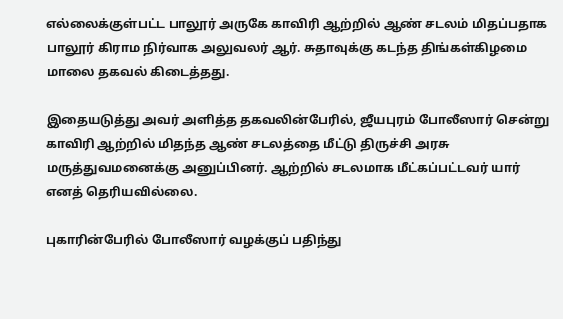எல்லைக்குள்பட்ட பாலூர் அருகே காவிரி ஆற்றில் ஆண் சடலம் மிதப்பதாக பாலூர் கிராம நிர்வாக அலுவலர் ஆர். சுதாவுக்கு கடந்த திங்கள்கிழமை மாலை தகவல் கிடைத்தது.

இதையடுத்து அவர் அளித்த தகவலின்பேரில், ஜீயபுரம் போலீஸார் சென்று காவிரி ஆற்றில் மிதந்த ஆண் சடலத்தை மீட்டு திருச்சி அரசு மருத்துவமனைக்கு அனுப்பினர். ஆற்றில் சடலமாக மீட்கப்பட்டவர் யார் எனத் தெரியவில்லை.

புகாரின்பேரில் போலீஸார் வழக்குப் பதிந்து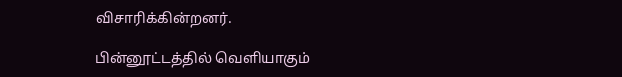விசாரிக்கின்றனர்.

பின்னூட்டத்தில் வெளியாகும்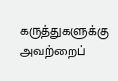கருத்துகளுக்கு அவற்றைப்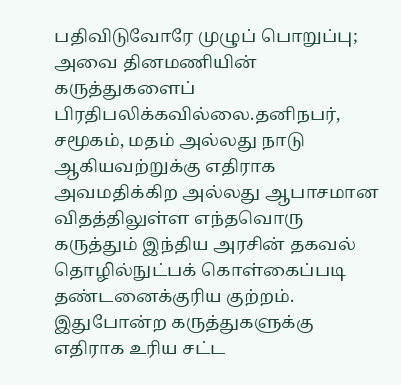பதிவிடுவோரே முழுப் பொறுப்பு; அவை தினமணியின் கருத்துகளைப் பிரதிபலிக்கவில்லை.தனிநபர், சமூகம், மதம் அல்லது நாடு ஆகியவற்றுக்கு எதிராக அவமதிக்கிற அல்லது ஆபாசமான விதத்திலுள்ள எந்தவொரு கருத்தும் இந்திய அரசின் தகவல் தொழில்நுட்பக் கொள்கைப்படி தண்டனைக்குரிய குற்றம். இதுபோன்ற கருத்துகளுக்கு எதிராக உரிய சட்ட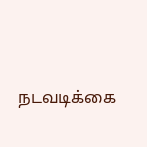நடவடிக்கை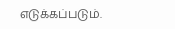எடுக்கப்படும்.